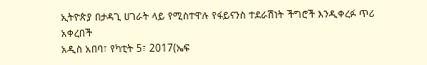ኢትዮጵያ በታዳጊ ሀገራት ላይ የሚስተዋሉ የፋይናንስ ተደራሽነት ችግሮች እንዲቀረፉ ጥሪ አቀረበች
አዲስ አበባ፣ የካቲት 5፣ 2017(ኤፍ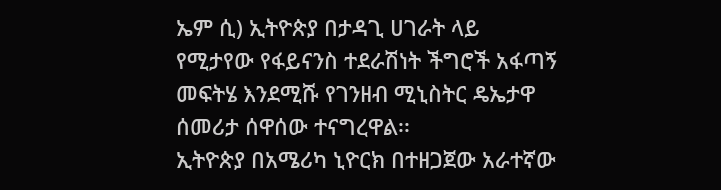ኤም ሲ) ኢትዮጵያ በታዳጊ ሀገራት ላይ የሚታየው የፋይናንስ ተደራሽነት ችግሮች አፋጣኝ መፍትሄ እንደሚሹ የገንዘብ ሚኒስትር ዴኤታዋ ሰመሪታ ሰዋሰው ተናግረዋል፡፡
ኢትዮጵያ በአሜሪካ ኒዮርክ በተዘጋጀው አራተኛው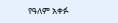የዓለም አቀፉ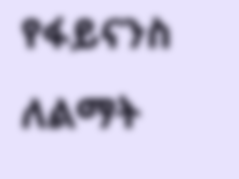የፋይናንስ ለልማት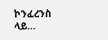ኮንፈረንስ ላይ…